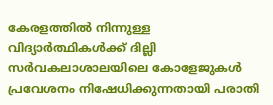കേരളത്തിൽ നിന്നുള്ള വിദ്യാർത്ഥികൾക്ക് ദില്ലി സർവകലാശാലയിലെ കോളേജുകൾ പ്രവേശനം നിഷേധിക്കുന്നതായി പരാതി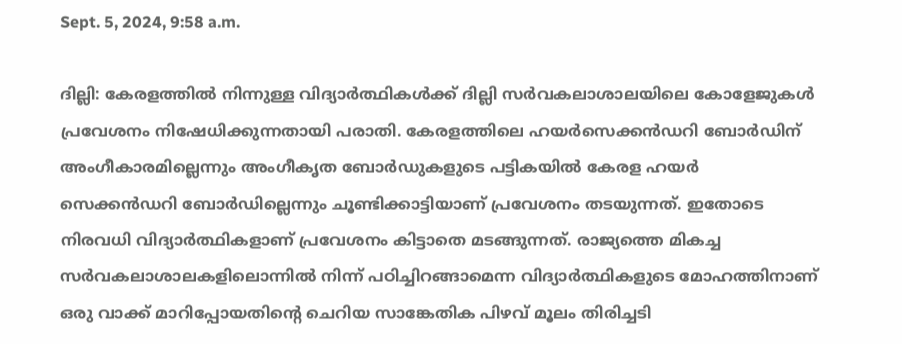Sept. 5, 2024, 9:58 a.m.

ദില്ലി: കേരളത്തിൽ നിന്നുള്ള വിദ്യാർത്ഥികൾക്ക് ദില്ലി സർവകലാശാലയിലെ കോളേജുകൾ പ്രവേശനം നിഷേധിക്കുന്നതായി പരാതി. കേരളത്തിലെ ഹയര്‍സെക്കന്‍ഡറി ബോര്‍ഡിന് അംഗീകാരമില്ലെന്നും അംഗീകൃത ബോർഡുകളുടെ പട്ടികയിൽ കേരള ഹയർ സെക്കന്‍ഡറി ബോർഡില്ലെന്നും ചൂണ്ടിക്കാട്ടിയാണ് പ്രവേശനം തടയുന്നത്. ഇതോടെ നിരവധി വിദ്യാർത്ഥികളാണ് പ്രവേശനം കിട്ടാതെ മടങ്ങുന്നത്. രാജ്യത്തെ മികച്ച സർവകലാശാലകളിലൊന്നിൽ നിന്ന് പഠിച്ചിറങ്ങാമെന്ന വിദ്യാർത്ഥികളുടെ മോഹത്തിനാണ് ഒരു വാക്ക് മാറിപ്പോയതിന്‍റെ ചെറിയ സാങ്കേതിക പിഴവ് മൂലം തിരിച്ചടി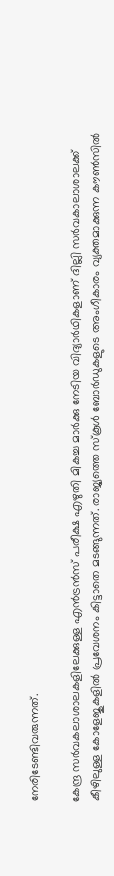നേരിടേണ്ടിവരുന്നത്.

കേന്ദ്ര സർവകലാശാലകളിലേക്കുള്ള എൻട്രൻസ് പരീക്ഷ എഴുതി മികച്ച മാർക്കു നേടിയ വിദ്യാർഥികളാണ് ദില്ലി സര്‍വകാലാശാലക്ക് കീഴിലുള്ള കോളേജുകളില്‍ പ്രവേശനം കിട്ടാതെ മടങ്ങുന്നത്. രാജ്യത്തെ സ്‌കൂൾ ബോർഡുകളുടെ അംഗീകാരം വ്യക്തമാക്കുന്ന കൗൺസിൽ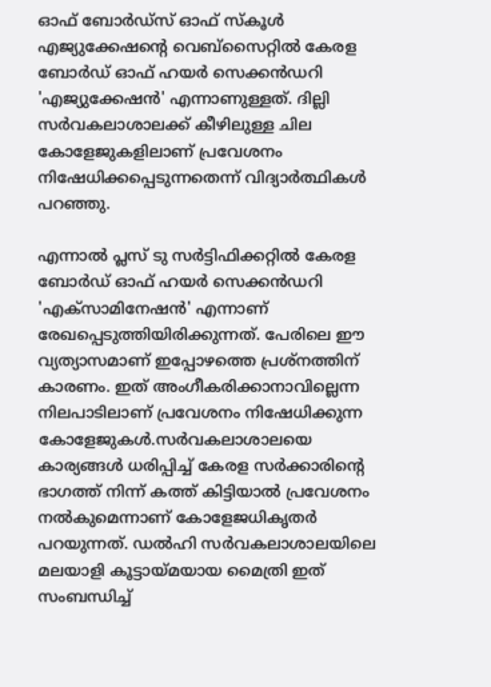ഓഫ് ബോർഡ്‌സ് ഓഫ് സ്‌കൂൾ എജ്യുക്കേഷന്‍റെ വെബ്സൈറ്റിൽ കേരള ബോർഡ് ഓഫ് ഹയർ സെക്കൻഡറി 'എജ്യുക്കേഷൻ' എന്നാണുള്ളത്. ദില്ലി സര്‍വകലാശാലക്ക് കീഴിലുള്ള ചില കോളേജുകളിലാണ് പ്രവേശനം നിഷേധിക്കപ്പെടുന്നതെന്ന് വിദ്യാര്‍ത്ഥികള്‍ പറഞ്ഞു.

എന്നാൽ പ്ലസ് ടു സർട്ടിഫിക്കറ്റിൽ കേരള ബോർഡ് ഓഫ് ഹയർ സെക്കൻഡറി 'എക്സാമിനേഷൻ' എന്നാണ് രേഖപ്പെടുത്തിയിരിക്കുന്നത്. പേരിലെ ഈ വ്യത്യാസമാണ് ഇപ്പോഴത്തെ പ്രശ്നത്തിന് കാരണം. ഇത് അംഗീകരിക്കാനാവില്ലെന്ന നിലപാടിലാണ് പ്രവേശനം നിഷേധിക്കുന്ന കോളേജുകൾ.സർവകലാശാലയെ കാര്യങ്ങൾ ധരിപ്പിച്ച് കേരള സർക്കാരിന്‍റെ ഭാഗത്ത് നിന്ന് കത്ത് കിട്ടിയാൽ പ്രവേശനം നൽകുമെന്നാണ് കോളേജധികൃതർ പറയുന്നത്. ഡൽഹി സർവകലാശാലയിലെ മലയാളി കൂട്ടായ്മയായ മൈത്രി ഇത് സംബന്ധിച്ച്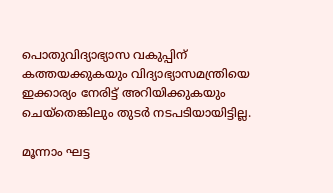പൊതുവിദ്യാഭ്യാസ വകുപ്പിന് കത്തയക്കുകയും വിദ്യാഭ്യാസമന്ത്രിയെ ഇക്കാര്യം നേരിട്ട് അറിയിക്കുകയും ചെയ്തെങ്കിലും തുടര്‍ നടപടിയായിട്ടില്ല.

മൂന്നാം ഘട്ട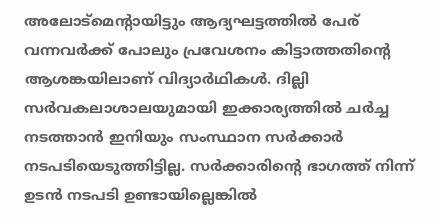അലോട്മെന്‍റായിട്ടും ആദ്യഘട്ടത്തിൽ പേര് വന്നവർക്ക് പോലും പ്രവേശനം കിട്ടാത്തതിന്‍റെ ആശങ്കയിലാണ് വിദ്യാർഥികൾ. ദില്ലി സർവകലാശാലയുമായി ഇക്കാര്യത്തിൽ ചർച്ച നടത്താൻ ഇനിയും സംസ്ഥാന സർക്കാർ നടപടിയെടുത്തിട്ടില്ല. സര്‍ക്കാരിന്‍റെ ഭാഗത്ത് നിന്ന് ഉടൻ നടപടി ഉണ്ടായില്ലെങ്കിൽ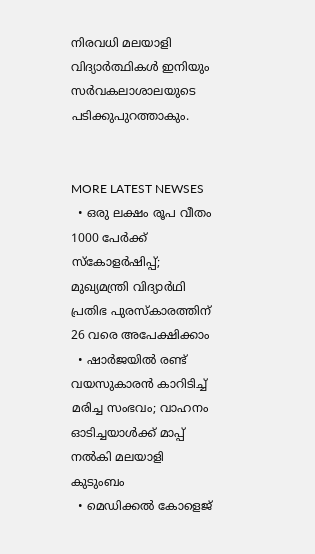നിരവധി മലയാളി വിദ്യാർത്ഥികൾ ഇനിയും സർവകലാശാലയുടെ പടിക്കുപുറത്താകും.


MORE LATEST NEWSES
  • ഒരു ലക്ഷം രൂപ വീതം 1000 പേർക്ക് സ്കോളർഷിപ്പ്; മുഖ്യമന്ത്രി വിദ്യാർഥി പ്രതിഭ പുരസ്കാരത്തിന് 26 വരെ അപേക്ഷിക്കാം
  • ഷാർജയിൽ രണ്ട് വയസുകാരൻ കാറിടിച്ച് മരിച്ച സംഭവം; വാഹനം ഓടിച്ചയാൾക്ക് മാപ്പ് നൽകി മലയാളി കുടുംബം
  • മെഡിക്കൽ കോളെജ്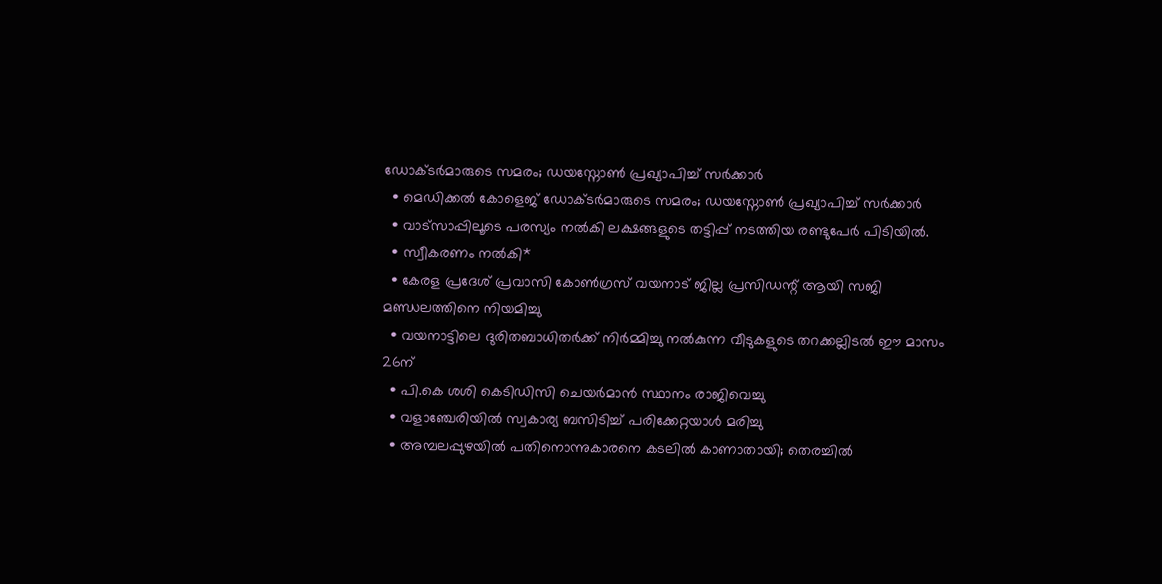ഡോക്‌ടർമാരുടെ സമരം; ഡയസ്നോൺ പ്രഖ്യാപിച്ച് സർക്കാർ
  • മെഡിക്കൽ കോളെജ് ഡോക്‌ടർമാരുടെ സമരം; ഡയസ്നോൺ പ്രഖ്യാപിച്ച് സർക്കാർ
  • വാട്സാപ്പിലൂടെ പരസ്യം നൽകി ലക്ഷങ്ങളുടെ തട്ടിപ്പ് നടത്തിയ രണ്ടുപേർ പിടിയിൽ.
  • സ്വീകരണം നൽകി*
  • കേരള പ്രദേശ് പ്രവാസി കോൺഗ്രസ് വയനാട് ജില്ല പ്രസിഡന്റ്‌ ആയി സജി മണ്ഡലത്തിനെ നിയമിച്ചു
  • വയനാട്ടിലെ ദുരിതബാധിതർക്ക് നിർമ്മിച്ചു നൽകുന്ന വീടുകളുടെ തറക്കല്ലിടൽ ഈ മാസം 26ന്
  • പി.കെ ശശി കെടിഡിസി ചെയർമാൻ സ്ഥാനം രാജിവെച്ചു
  • വളാഞ്ചേരിയിൽ സ്വകാര്യ ബസിടിച്ച് പരിക്കേറ്റയാൾ മരിച്ചു
  • അമ്പലപ്പുഴയിൽ പതിനൊന്നുകാരനെ കടലിൽ കാണാതായി; തെരച്ചിൽ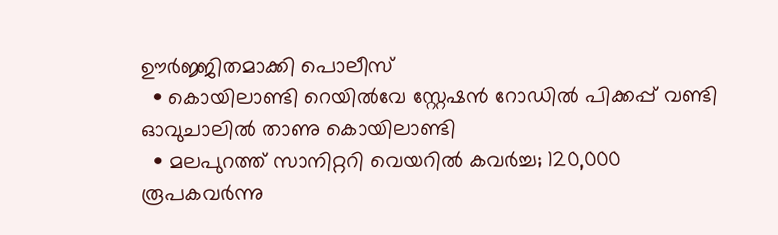ഊർജ്ജിതമാക്കി പൊലീസ്
  • കൊയിലാണ്ടി റെയിൽവേ സ്റ്റേഷൻ റോഡിൽ പിക്കപ്പ് വണ്ടി ഓവുചാലിൽ താണു കൊയിലാണ്ടി
  • മലപുറത്ത് സാനിറ്ററി വെയറിൽ കവർച്ച; 120,000 രൂപകവർന്നു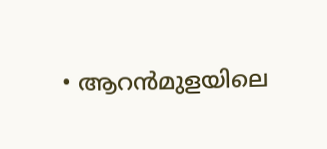• ആറൻമുളയിലെ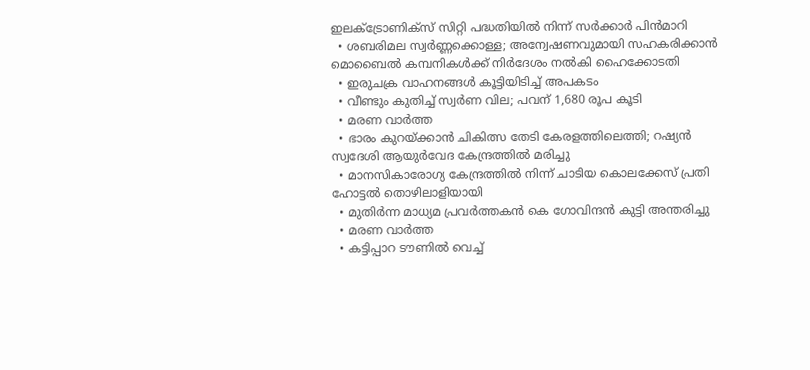ഇലക്ട്രോണിക്സ് സിറ്റി പദ്ധതിയിൽ നിന്ന് സർക്കാർ പിൻമാറി
  • ശബരിമല സ്വർണ്ണക്കൊള്ള; അന്വേഷണവുമായി സഹകരിക്കാൻ മൊബൈൽ കമ്പനികൾക്ക് നിർദേശം നൽകി ഹൈക്കോടതി
  • ഇരുചക്ര വാഹനങ്ങൾ കൂട്ടിയിടിച്ച് അപകടം
  • വീണ്ടും കുതിച്ച് സ്വർണ വില; പവന് 1,680 രൂപ കൂടി
  • മരണ വാർത്ത
  • ഭാരം കുറയ്ക്കാൻ ചികിത്സ തേടി കേരളത്തിലെത്തി; റഷ്യൻ സ്വദേശി ആയുർവേദ കേന്ദ്രത്തിൽ മരിച്ചു
  • മാനസികാരോഗ്യ കേന്ദ്രത്തില്‍ നിന്ന് ചാടിയ കൊലക്കേസ് പ്രതി ഹോട്ടല്‍ തൊഴിലാളിയായി
  • മുതിർന്ന മാധ്യമ പ്രവർത്തകൻ കെ ഗോവിന്ദൻ കുട്ടി അന്തരിച്ചു
  • മരണ വാർത്ത
  • കട്ടിപ്പാറ ടൗണിൽ വെച്ച്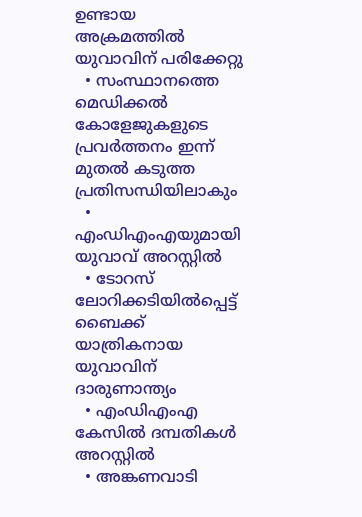ഉണ്ടായ അക്രമത്തിൽ യുവാവിന് പരിക്കേറ്റു
  • സംസ്ഥാനത്തെ മെഡിക്കൽ കോളേജുകളുടെ പ്രവർത്തനം ഇന്ന് മുതൽ കടുത്ത പ്രതിസന്ധിയിലാകും
  • എംഡിഎംഎയുമായി യുവാവ് അറസ്റ്റിൽ
  • ടോറസ് ലോറിക്കടിയിൽപ്പെട്ട് ബൈക്ക് യാത്രികനായ യുവാവിന് ദാരുണാന്ത്യം
  • എംഡിഎംഎ കേസിൽ ദമ്പതികൾ അറസ്റ്റിൽ
  • അങ്കണവാടി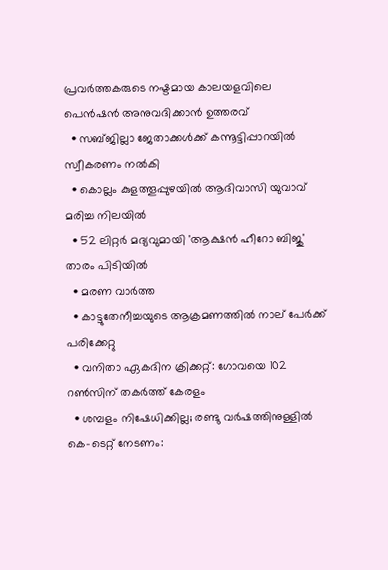പ്രവര്‍ത്തകരുടെ നഷ്ടമായ കാലയളവിലെ പെന്‍ഷന്‍ അനുവദിക്കാന്‍ ഉത്തരവ്
  • സബ്ജില്ലാ ജേതാക്കൾക്ക് കന്നൂട്ടിപ്പാറയിൽ സ്വീകരണം നൽകി
  • കൊല്ലം കുളത്തൂപ്പുഴയിൽ ആദിവാസി യുവാവ് മരിച്ച നിലയിൽ
  • 52 ലിറ്റർ മദ്യവുമായി 'ആക്ഷൻ ഹീറോ ബിജു' താരം പിടിയിൽ
  • മരണ വാർത്ത
  • കാട്ടുതേനീച്ചയുടെ ആക്രമണത്തിൽ നാല് പേർക്ക് പരിക്കേറ്റു
  • വനിതാ ഏകദിന ക്രിക്കറ്റ്: ഗോവയെ 102 റൺസിന് തകർത്ത് കേരളം
  • ശമ്പളം നിഷേധിക്കില്ല; രണ്ടു വർഷത്തിനുള്ളിൽ കെ-ടെറ്റ് നേടണം: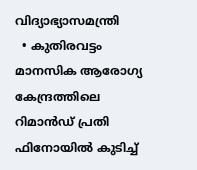വിദ്യാഭ്യാസമന്ത്രി
  • കുതിരവട്ടം മാനസിക ആരോഗ്യ കേന്ദ്രത്തിലെ റിമാൻഡ് പ്രതി ഫിനോയിൽ കുടിച്ച്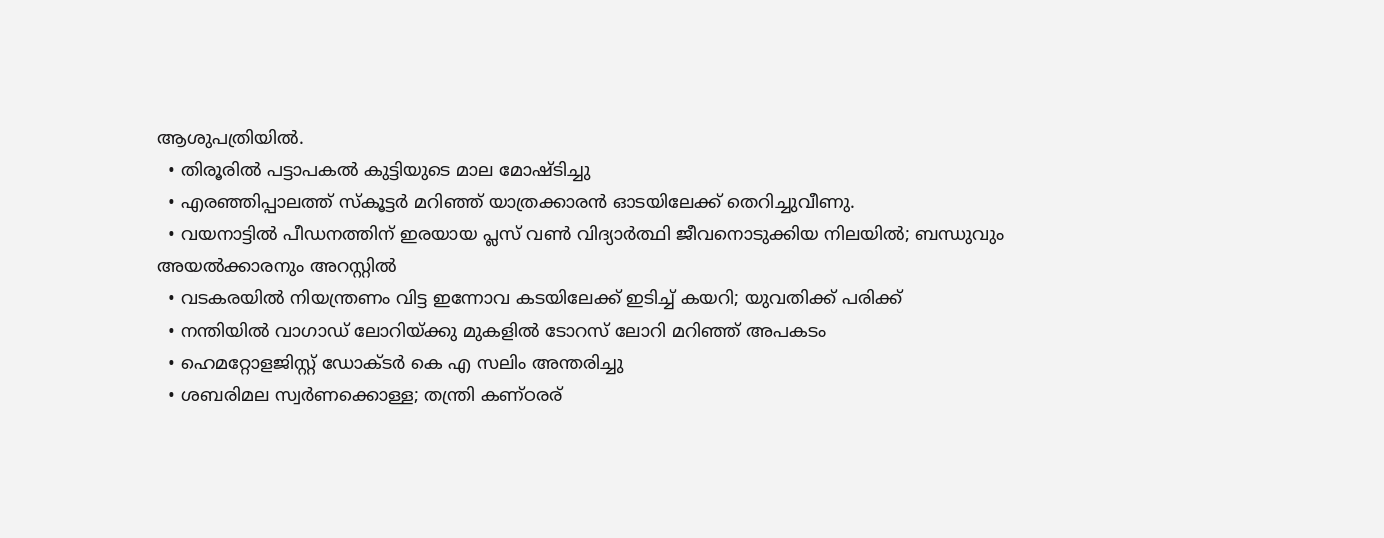ആശുപത്രിയിൽ.
  • തിരൂരിൽ പട്ടാപകൽ കുട്ടിയുടെ മാല മോഷ്ടിച്ചു
  • എരഞ്ഞിപ്പാലത്ത് സ്‌കൂട്ടര്‍ മറിഞ്ഞ് യാത്രക്കാരന്‍ ഓടയിലേക്ക് തെറിച്ചുവീണു.
  • വയനാട്ടിൽ പീഡനത്തിന് ഇരയായ പ്ലസ് വൺ വിദ്യാർത്ഥി ജീവനൊടുക്കിയ നിലയിൽ; ബന്ധുവും അയൽക്കാരനും അറസ്റ്റിൽ
  • വടകരയിൽ നിയന്ത്രണം വിട്ട ഇന്നോവ കടയിലേക്ക് ഇടിച്ച് കയറി; യുവതിക്ക് പരിക്ക്
  • നന്തിയില്‍ വാഗാഡ് ലോറിയ്ക്കു മുകളില്‍ ടോറസ് ലോറി മറിഞ്ഞ് അപകടം
  • ഹെമറ്റോളജിസ്റ്റ് ഡോക്ടർ കെ എ സലിം അന്തരിച്ചു
  • ശബരിമല സ്വർണക്കൊള്ള; തന്ത്രി കണ്ഠരര്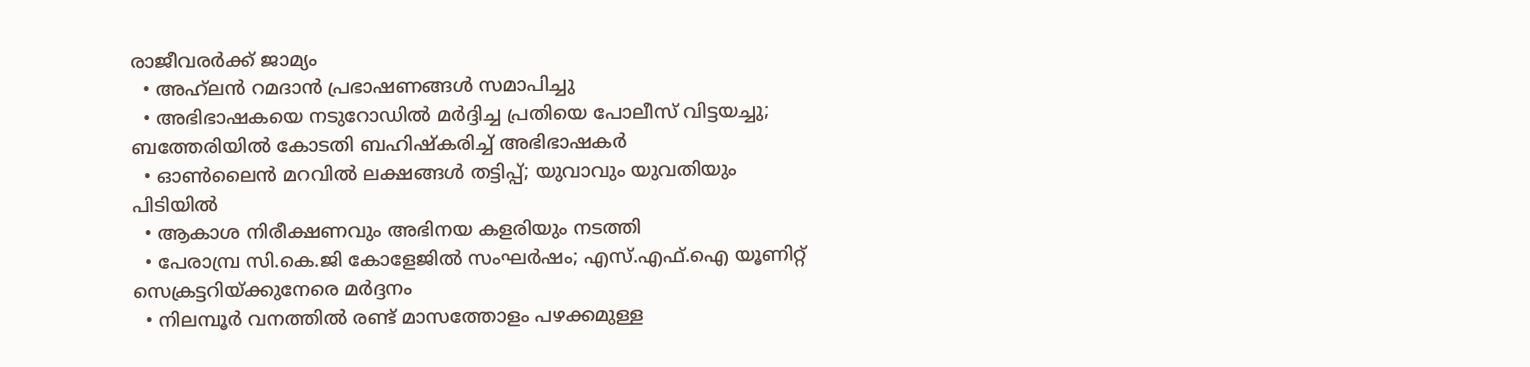രാജീവരർക്ക് ജാമ്യം
  • അഹ്‌ലൻ റമദാൻ പ്രഭാഷണങ്ങൾ സമാപിച്ചു
  • അഭിഭാഷകയെ നടുറോഡിൽ മർദ്ദിച്ച പ്രതിയെ പോലീസ് വിട്ടയച്ചു; ബത്തേരിയിൽ കോടതി ബഹിഷ്‌കരിച്ച് അഭിഭാഷകർ
  • ഓൺലൈൻ മറവിൽ ലക്ഷങ്ങൾ തട്ടിപ്പ്; യുവാവും യുവതിയും പിടിയിൽ
  • ആകാശ നിരീക്ഷണവും അഭിനയ കളരിയും നടത്തി
  • പേരാമ്പ്ര സി.കെ.ജി കോളേജില്‍ സംഘര്‍ഷം; എസ്.എഫ്.ഐ യൂണിറ്റ് സെക്രട്ടറിയ്ക്കുനേരെ മർദ്ദനം
  • നിലമ്പൂർ വനത്തിൽ രണ്ട് മാസത്തോളം പഴക്കമുള്ള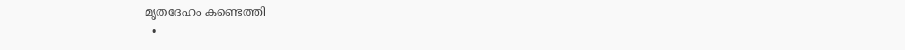മൃതദേഹം കണ്ടെത്തി
  •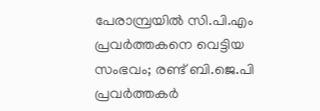പേരാമ്പ്രയില്‍ സി.പി.എം പ്രവര്‍ത്തകനെ വെട്ടിയ സംഭവം; രണ്ട് ബി.ജെ.പി പ്രവര്‍ത്തകര്‍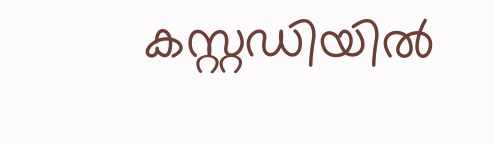കസ്റ്റഡിയില്‍